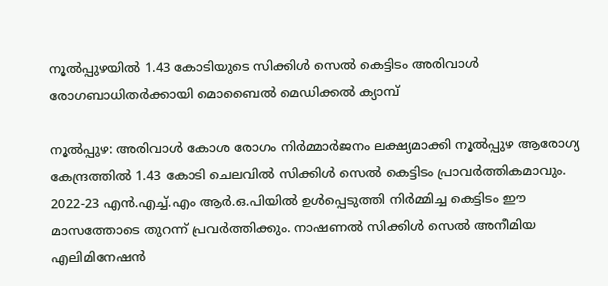നൂല്‍പ്പുഴയില്‍ 1.43 കോടിയുടെ സിക്കിള്‍ സെല്‍ കെട്ടിടം അരിവാള്‍ രോഗബാധിതര്‍ക്കായി മൊബൈല്‍ മെഡിക്കല്‍ ക്യാമ്പ്

നൂല്‍പ്പുഴ: അരിവാള്‍ കോശ രോഗം നിര്‍മ്മാര്‍ജനം ലക്ഷ്യമാക്കി നൂല്‍പ്പുഴ ആരോഗ്യ കേന്ദ്രത്തില്‍ 1.43 കോടി ചെലവില്‍ സിക്കിള്‍ സെല്‍ കെട്ടിടം പ്രാവര്‍ത്തികമാവും. 2022-23 എന്‍.എച്ച്.എം ആര്‍.ഒ.പിയില്‍ ഉള്‍പ്പെടുത്തി നിര്‍മ്മിച്ച കെട്ടിടം ഈ മാസത്തോടെ തുറന്ന് പ്രവര്‍ത്തിക്കും. നാഷണല്‍ സിക്കിള്‍ സെല്‍ അനീമിയ എലിമിനേഷന്‍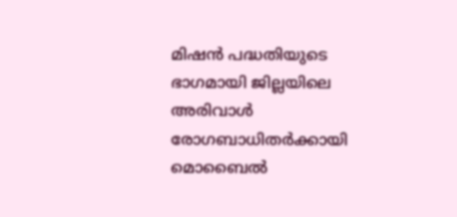മിഷന്‍ പദ്ധതിയുടെ ഭാഗമായി ജില്ലയിലെ അരിവാള്‍ രോഗബാധിതര്‍ക്കായി മൊബൈല്‍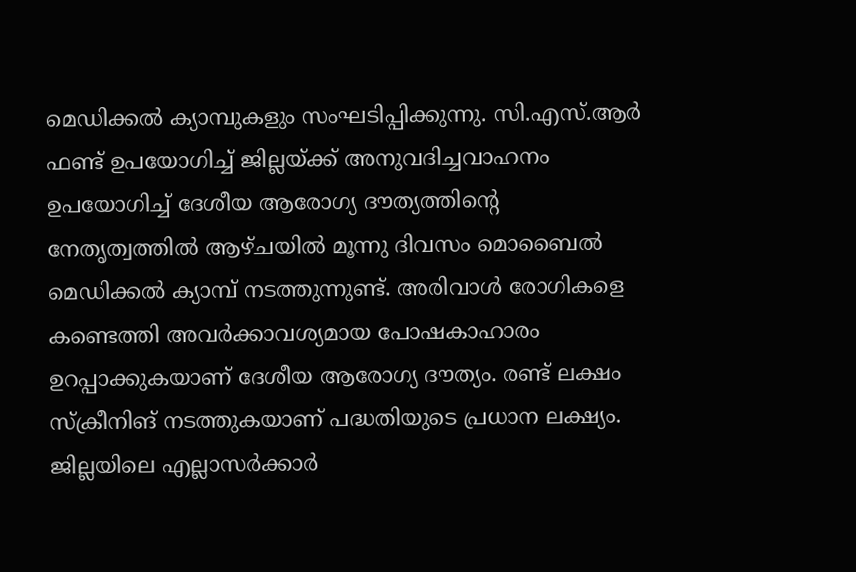മെഡിക്കല്‍ ക്യാമ്പുകളും സംഘടിപ്പിക്കുന്നു. സി.എസ്.ആര്‍ ഫണ്ട് ഉപയോഗിച്ച് ജില്ലയ്ക്ക് അനുവദിച്ചവാഹനം ഉപയോഗിച്ച് ദേശീയ ആരോഗ്യ ദൗത്യത്തിന്റെ നേതൃത്വത്തില്‍ ആഴ്ചയില്‍ മൂന്നു ദിവസം മൊബൈല്‍ മെഡിക്കല്‍ ക്യാമ്പ് നടത്തുന്നുണ്ട്. അരിവാള്‍ രോഗികളെ കണ്ടെത്തി അവര്‍ക്കാവശ്യമായ പോഷകാഹാരം ഉറപ്പാക്കുകയാണ് ദേശീയ ആരോഗ്യ ദൗത്യം. രണ്ട് ലക്ഷം സ്‌ക്രീനിങ് നടത്തുകയാണ് പദ്ധതിയുടെ പ്രധാന ലക്ഷ്യം. ജില്ലയിലെ എല്ലാസര്‍ക്കാര്‍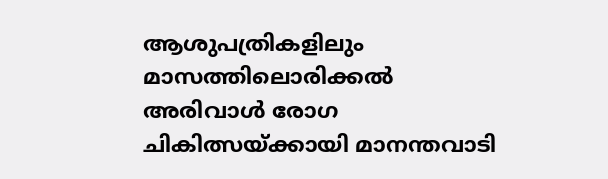ആശുപത്രികളിലും മാസത്തിലൊരിക്കല്‍ അരിവാള്‍ രോഗ ചികിത്സയ്ക്കായി മാനന്തവാടി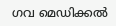ഗവ മെഡിക്കല്‍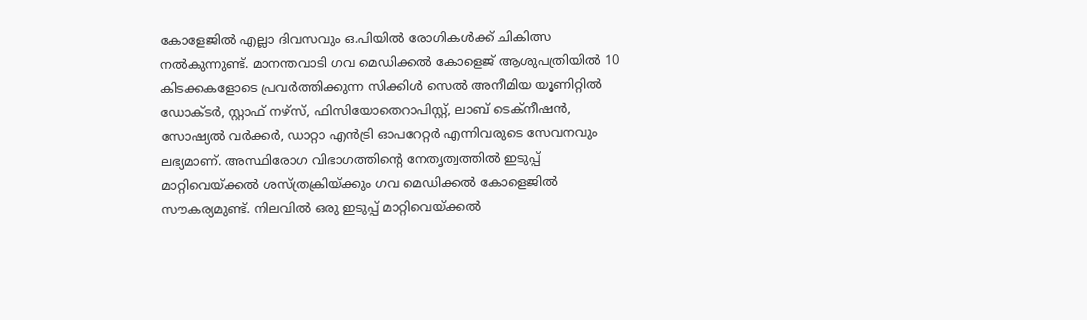കോളേജില്‍ എല്ലാ ദിവസവും ഒ.പിയില്‍ രോഗികള്‍ക്ക് ചികിത്സ നല്‍കുന്നുണ്ട്. മാനന്തവാടി ഗവ മെഡിക്കല്‍ കോളെജ് ആശുപത്രിയില്‍ 10 കിടക്കകളോടെ പ്രവര്‍ത്തിക്കുന്ന സിക്കിള്‍ സെല്‍ അനീമിയ യൂണിറ്റില്‍ ഡോക്ടര്‍, സ്റ്റാഫ് നഴ്സ്, ഫിസിയോതെറാപിസ്റ്റ്, ലാബ് ടെക്നീഷന്‍, സോഷ്യല്‍ വര്‍ക്കര്‍, ഡാറ്റാ എന്‍ട്രി ഓപറേറ്റര്‍ എന്നിവരുടെ സേവനവും ലഭ്യമാണ്. അസ്ഥിരോഗ വിഭാഗത്തിന്റെ നേതൃത്വത്തില്‍ ഇടുപ്പ് മാറ്റിവെയ്ക്കല്‍ ശസ്ത്രക്രിയ്ക്കും ഗവ മെഡിക്കല്‍ കോളെജില്‍ സൗകര്യമുണ്ട്. നിലവില്‍ ഒരു ഇടുപ്പ് മാറ്റിവെയ്ക്കല്‍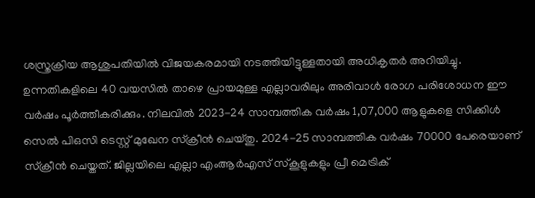ശസ്ത്രക്രിയ ആശുപതിയില്‍ വിജയകരമായി നടത്തിയിട്ടുള്ളതായി അധികൃതര്‍ അറിയിച്ചു. ഉന്നതികളിലെ 40 വയസില്‍ താഴെ പ്രായമുള്ള എല്ലാവരിലും അരിവാള്‍ രോഗ പരിശോധന ഈ വര്‍ഷം പൂര്‍ത്തീകരിക്കും. നിലവില്‍ 2023-24 സാമ്പത്തിക വര്‍ഷം 1,07,000 ആളുകളെ സിക്കിള്‍ സെല്‍ പിഒസി ടെസ്റ്റ് മുഖേന സ്‌ക്രീന്‍ ചെയ്തു. 2024-25 സാമ്പത്തിക വര്‍ഷം 70000 പേരെയാണ് സ്‌ക്രീന്‍ ചെയ്തത്. ജില്ലയിലെ എല്ലാ എംആര്‍എസ് സ്‌കൂളുകളും പ്രീ മെട്രിക്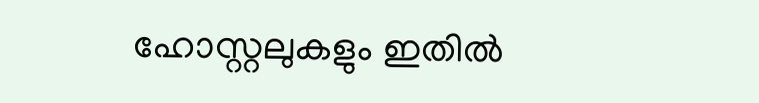ഹോസ്റ്റലുകളും ഇതില്‍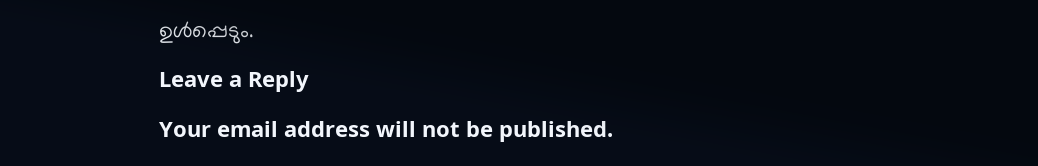ഉള്‍പ്പെടും.

Leave a Reply

Your email address will not be published.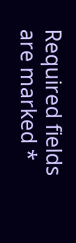Required fields are marked *